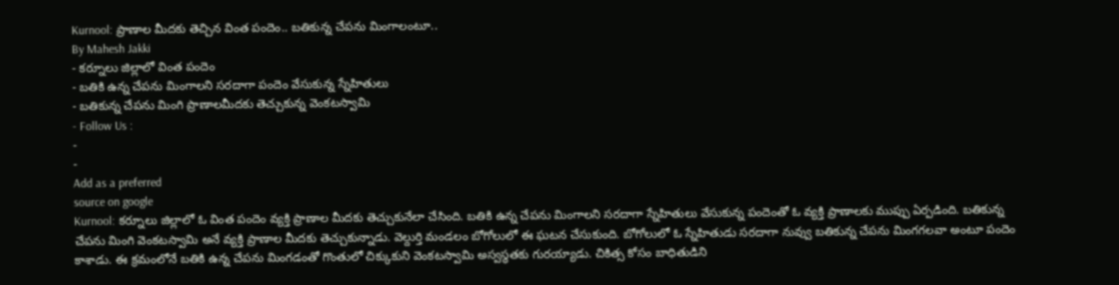Kurnool: ప్రాణాల మీదకు తెచ్చిన వింత పందెం.. బతికున్న చేపను మింగాలంటూ..
By Mahesh Jakki
- కర్నూలు జిల్లాలో వింత పందెం
- బతికి ఉన్న చేపను మింగాలని సరదాగా పందెం వేసుకున్న స్నేహితులు
- బతికున్న చేపను మింగి ప్రాణాలమీదకు తెచ్చుకున్న వెంకటస్వామి
- Follow Us :
-
-
Add as a preferred
source on google
Kurnool: కర్నూలు జిల్లాలో ఓ వింత పందెం వ్యక్తి ప్రాణాల మీదకు తెచ్చుకునేలా చేసింది. బతికి ఉన్న చేపను మింగాలని సరదాగా స్నేహితులు వేసుకున్న పందెంతో ఓ వ్యక్తి ప్రాణాలకు ముప్పు ఏర్పడింది. బతికున్న చేపను మింగి వెంకటస్వామి అనే వ్యక్తి ప్రాణాల మీదకు తెచ్చుకున్నాడు. వెల్దుర్తి మండలం బోగోలులో ఈ ఘటన చేసుకుంది. బోగోలులో ఓ స్నేహితుడు సరదాగా నువ్వు బతికున్న చేపను మింగగలవా అంటూ పందెం కాశాడు. ఈ క్రమంలోనే బతికి ఉన్న చేపను మింగడంతో గొంతులో చిక్కుకుని వెంకటస్వామి అస్వస్థతకు గురయ్యాడు. చికిత్స కోసం బాధితుడిని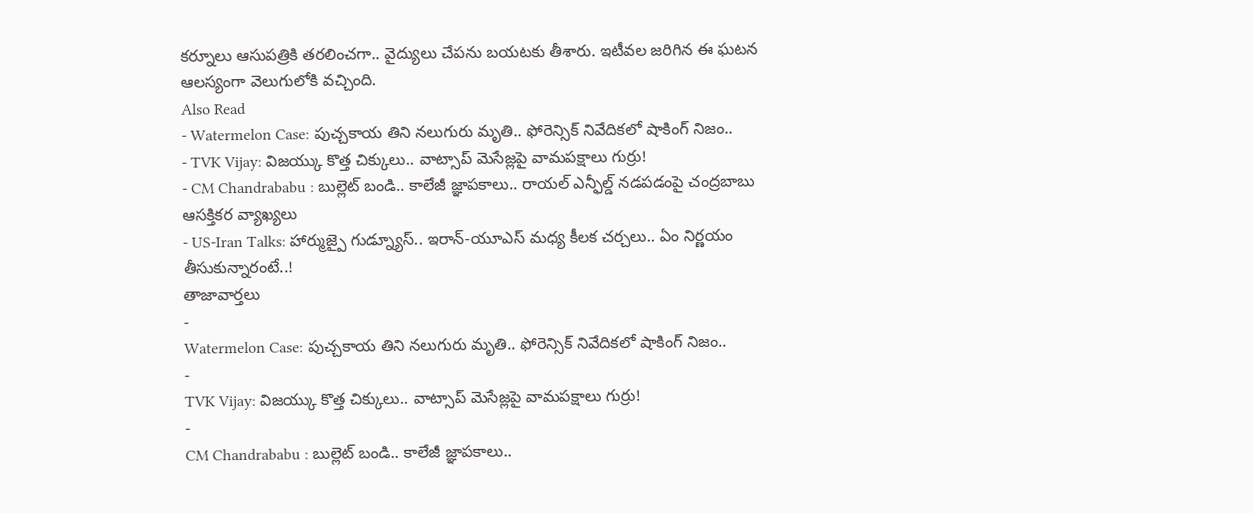కర్నూలు ఆసుపత్రికి తరలించగా.. వైద్యులు చేపను బయటకు తీశారు. ఇటీవల జరిగిన ఈ ఘటన ఆలస్యంగా వెలుగులోకి వచ్చింది.
Also Read
- Watermelon Case: పుచ్చకాయ తిని నలుగురు మృతి.. ఫోరెన్సిక్ నివేదికలో షాకింగ్ నిజం..
- TVK Vijay: విజయ్కు కొత్త చిక్కులు.. వాట్సాప్ మెసేజ్లపై వామపక్షాలు గుర్రు!
- CM Chandrababu : బుల్లెట్ బండి.. కాలేజీ జ్ఞాపకాలు.. రాయల్ ఎన్ఫీల్డ్ నడపడంపై చంద్రబాబు ఆసక్తికర వ్యాఖ్యలు
- US-Iran Talks: హార్ముజ్పై గుడ్న్యూస్.. ఇరాన్-యూఎస్ మధ్య కీలక చర్చలు.. ఏం నిర్ణయం తీసుకున్నారంటే..!
తాజావార్తలు
-
Watermelon Case: పుచ్చకాయ తిని నలుగురు మృతి.. ఫోరెన్సిక్ నివేదికలో షాకింగ్ నిజం..
-
TVK Vijay: విజయ్కు కొత్త చిక్కులు.. వాట్సాప్ మెసేజ్లపై వామపక్షాలు గుర్రు!
-
CM Chandrababu : బుల్లెట్ బండి.. కాలేజీ జ్ఞాపకాలు..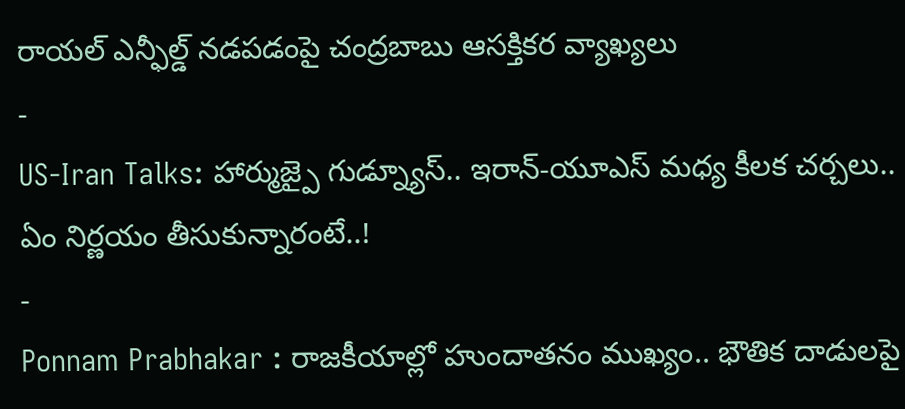రాయల్ ఎన్ఫీల్డ్ నడపడంపై చంద్రబాబు ఆసక్తికర వ్యాఖ్యలు
-
US-Iran Talks: హార్ముజ్పై గుడ్న్యూస్.. ఇరాన్-యూఎస్ మధ్య కీలక చర్చలు.. ఏం నిర్ణయం తీసుకున్నారంటే..!
-
Ponnam Prabhakar : రాజకీయాల్లో హుందాతనం ముఖ్యం.. భౌతిక దాడులపై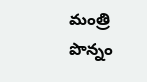మంత్రి పొన్నం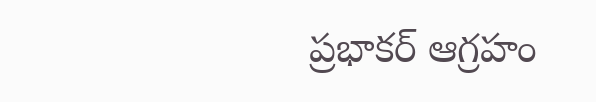ప్రభాకర్ ఆగ్రహం